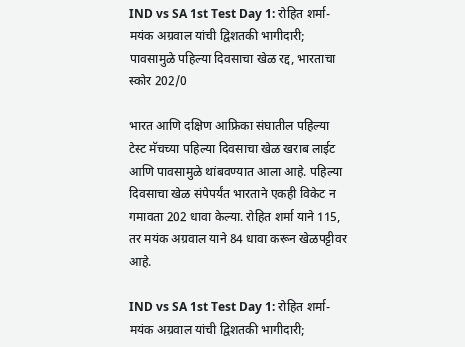IND vs SA 1st Test Day 1: रोहित शर्मा-मयंक अग्रवाल यांची द्विशतकी भागीदारी; पावसामुळे पहिल्या दिवसाचा खेळ रद्द, भारताचा स्कोर 202/0

भारत आणि दक्षिण आफ्रिका संघातील पहिल्या टेस्ट मॅचच्या पहिल्या दिवसाचा खेळ खराब लाईट आणि पावसामुळे थांबवण्यात आला आहे. पहिल्या दिवसाचा खेळ संपेपर्यंत भारताने एकही विकेट न गमावता 202 धावा केल्या. रोहित शर्मा याने 115, तर मयंक अग्रवाल याने 84 धावा करून खेळपट्टीवर आहे.

IND vs SA 1st Test Day 1: रोहित शर्मा-मयंक अग्रवाल यांची द्विशतकी भागीदारी;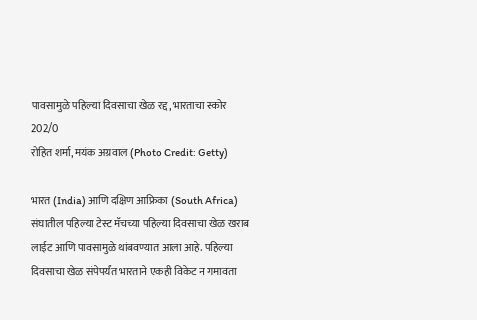पावसामुळे पहिल्या दिवसाचा खेळ रद्द, भारताचा स्कोर 202/0
रोहित शर्मा, मयंक अग्रवाल (Photo Credit: Getty)

भारत (India) आणि दक्षिण आफ्रिका (South Africa) संघातील पहिल्या टेस्ट मॅचच्या पहिल्या दिवसाचा खेळ खराब लाईट आणि पावसामुळे थांबवण्यात आला आहे. पहिल्या दिवसाचा खेळ संपेपर्यंत भारताने एकही विकेट न गमावता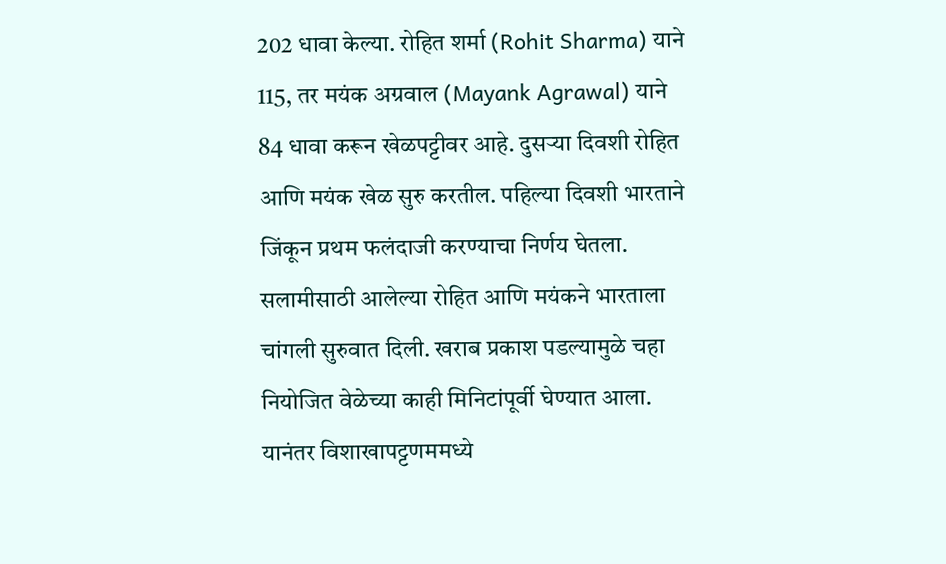202 धावा केल्या. रोहित शर्मा (Rohit Sharma) याने 115, तर मयंक अग्रवाल (Mayank Agrawal) याने 84 धावा करून खेळपट्टीवर आहे. दुसऱ्या दिवशी रोहित आणि मयंक खेळ सुरु करतील. पहिल्या दिवशी भारताने जिंकून प्रथम फलंदाजी करण्याचा निर्णय घेतला. सलामीसाठी आलेल्या रोहित आणि मयंकने भारताला चांगली सुरुवात दिली. खराब प्रकाश पडल्यामुळे चहा नियोजित वेळेच्या काही मिनिटांपूर्वी घेण्यात आला. यानंतर विशाखापट्टणममध्ये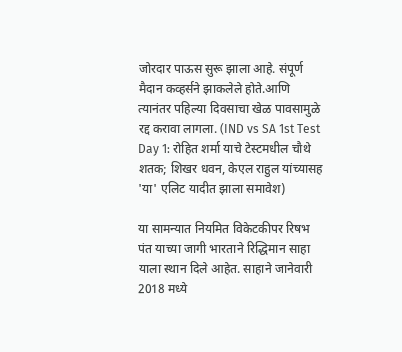जोरदार पाऊस सुरू झाला आहे. संपूर्ण मैदान कव्हर्सने झाकलेले होते.आणि त्यानंतर पहिल्या दिवसाचा खेळ पावसामुळे रद्द करावा लागला. (IND vs SA 1st Test Day 1: रोहित शर्मा याचे टेस्टमधील चौथे शतक; शिखर धवन, केएल राहुल यांच्यासह 'या' एलिट यादीत झाला समावेश)

या सामन्यात नियमित विकेटकीपर रिषभ पंत याच्या जागी भारताने रिद्धिमान साहा याला स्थान दिले आहेत. साहाने जानेवारी 2018 मध्ये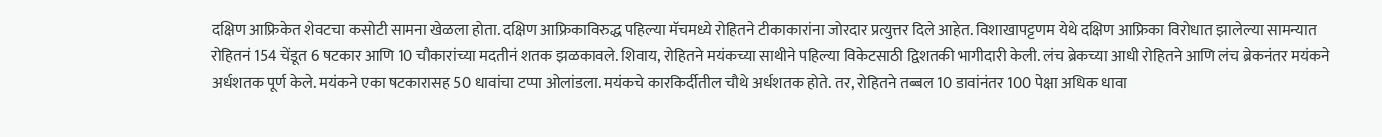दक्षिण आफ्रिकेत शेवटचा कसोटी सामना खेळला होता. दक्षिण आफ्रिकाविरुद्ध पहिल्या मॅचमध्ये रोहितने टीकाकारांना जोरदार प्रत्युत्तर दिले आहेत. विशाखापट्टणम येथे दक्षिण आफ्रिका विरोधात झालेल्या सामन्यात रोहितनं 154 चेंडूत 6 षटकार आणि 10 चौकारांच्या मदतीनं शतक झळकावले. शिवाय, रोहितने मयंकच्या साथीने पहिल्या विकेटसाठी द्विशतकी भागीदारी केली. लंच ब्रेकच्या आधी रोहितने आणि लंच ब्रेकनंतर मयंकने अर्धशतक पूर्ण केले. मयंकने एका षटकारासह 50 धावांचा टप्पा ओलांडला. मयंकचे कारकिर्दीतील चौथे अर्धशतक होते. तर, रोहितने तब्बल 10 डावांनंतर 100 पेक्षा अधिक धावा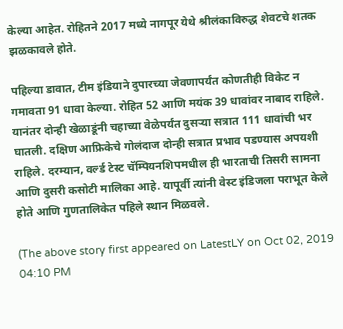केल्या आहेत. रोहितने 2017 मध्ये नागपूर येथे श्रीलंकाविरुद्ध शेवटचे शतक झळकावले होते.

पहिल्या डावात, टीम इंडियाने दुपारच्या जेवणापर्यंत कोणतीही विकेट न गमावता 91 धावा केल्या. रोहित 52 आणि मयंक 39 धावांवर नाबाद राहिले. यानंतर दोन्ही खेळाडूंनी चहाच्या वेळेपर्यंत दुसऱ्या सत्रात 111 धावांची भर घातली. दक्षिण आफ्रिकेचे गोलंदाज दोन्ही सत्रात प्रभाव पडण्यास अपयशी राहिले. दरम्यान, वर्ल्ड टेस्ट चॅम्पियनशिपमधील ही भारताची तिसरी सामना आणि दुसरी कसोटी मालिका आहे. यापूर्वी त्यांनी वेस्ट इंडिजला पराभूत केले होते आणि गुणतालिकेत पहिले स्थान मिळवले.

(The above story first appeared on LatestLY on Oct 02, 2019 04:10 PM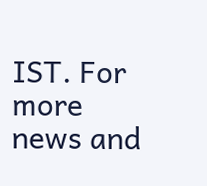IST. For more news and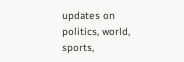updates on politics, world, sports,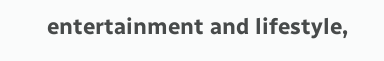entertainment and lifestyle,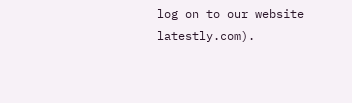log on to our website latestly.com).